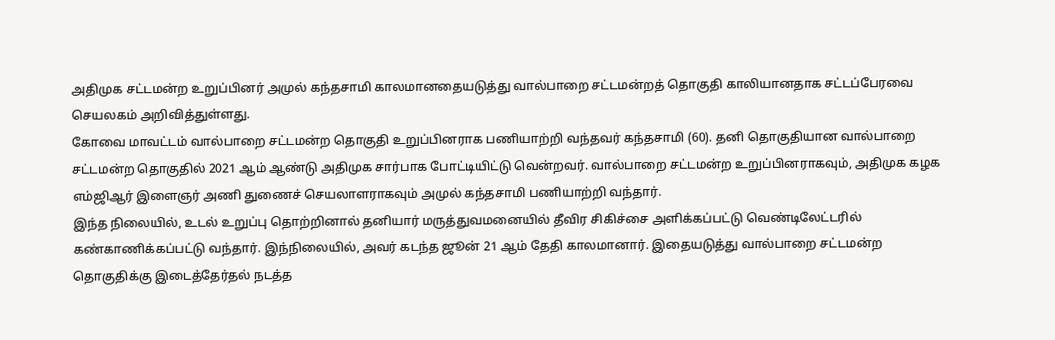அதிமுக சட்டமன்ற உறுப்பினர் அமுல் கந்தசாமி காலமானதையடுத்து வால்பாறை சட்டமன்றத் தொகுதி காலியானதாக சட்டப்பேரவை செயலகம் அறிவித்துள்ளது.
கோவை மாவட்டம் வால்பாறை சட்டமன்ற தொகுதி உறுப்பினராக பணியாற்றி வந்தவர் கந்தசாமி (60). தனி தொகுதியான வால்பாறை சட்டமன்ற தொகுதில் 2021 ஆம் ஆண்டு அதிமுக சார்பாக போட்டியிட்டு வென்றவர். வால்பாறை சட்டமன்ற உறுப்பினராகவும், அதிமுக கழக எம்ஜிஆர் இளைஞர் அணி துணைச் செயலாளராகவும் அமுல் கந்தசாமி பணியாற்றி வந்தார்.
இந்த நிலையில், உடல் உறுப்பு தொற்றினால் தனியார் மருத்துவமனையில் தீவிர சிகிச்சை அளிக்கப்பட்டு வெண்டிலேட்டரில் கண்காணிக்கப்பட்டு வந்தார். இந்நிலையில், அவர் கடந்த ஜூன் 21 ஆம் தேதி காலமானார். இதையடுத்து வால்பாறை சட்டமன்ற தொகுதிக்கு இடைத்தேர்தல் நடத்த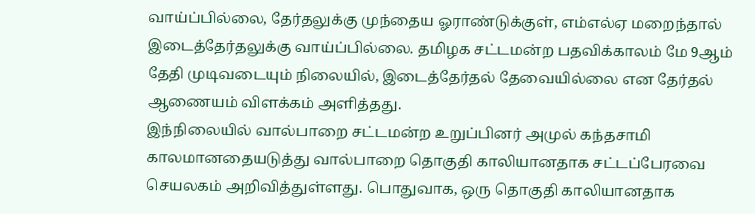வாய்ப்பில்லை, தேர்தலுக்கு முந்தைய ஓராண்டுக்குள், எம்எல்ஏ மறைந்தால் இடைத்தேர்தலுக்கு வாய்ப்பில்லை. தமிழக சட்டமன்ற பதவிக்காலம் மே 9ஆம் தேதி முடிவடையும் நிலையில், இடைத்தேர்தல் தேவையில்லை என தேர்தல் ஆணையம் விளக்கம் அளித்தது.
இந்நிலையில் வால்பாறை சட்டமன்ற உறுப்பினர் அமுல் கந்தசாமி காலமானதையடுத்து வால்பாறை தொகுதி காலியானதாக சட்டப்பேரவை செயலகம் அறிவித்துள்ளது. பொதுவாக, ஒரு தொகுதி காலியானதாக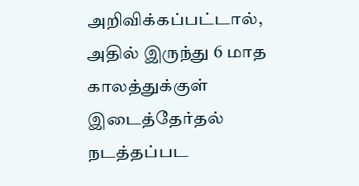அறிவிக்கப்பட்டால், அதில் இருந்து 6 மாத காலத்துக்குள் இடைத்தேர்தல் நடத்தப்பட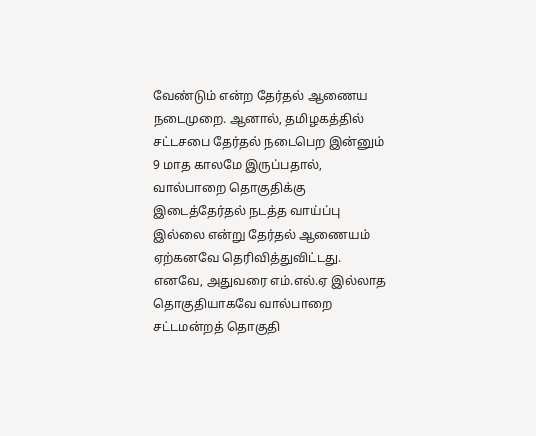வேண்டும் என்ற தேர்தல் ஆணைய நடைமுறை. ஆனால், தமிழகத்தில் சட்டசபை தேர்தல் நடைபெற இன்னும் 9 மாத காலமே இருப்பதால், வால்பாறை தொகுதிக்கு இடைத்தேர்தல் நடத்த வாய்ப்பு இல்லை என்று தேர்தல் ஆணையம் ஏற்கனவே தெரிவித்துவிட்டது. எனவே, அதுவரை எம்.எல்.ஏ இல்லாத தொகுதியாகவே வால்பாறை சட்டமன்றத் தொகுதி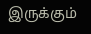இருக்கும்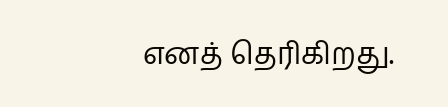எனத் தெரிகிறது.